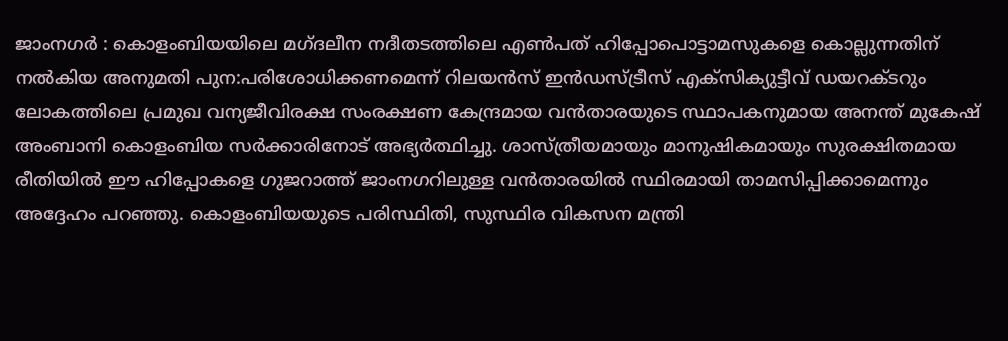ജാംനഗർ : കൊളംബിയയിലെ മഗ്ദലീന നദീതടത്തിലെ എൺപത് ഹിപ്പോപൊട്ടാമസുകളെ കൊല്ലുന്നതിന് നൽകിയ അനുമതി പുന:പരിശോധിക്കണമെന്ന് റിലയൻസ് ഇൻഡസ്ട്രീസ് എക്സിക്യുട്ടീവ് ഡയറക്ടറും ലോകത്തിലെ പ്രമുഖ വന്യജീവിരക്ഷ സംരക്ഷണ കേന്ദ്രമായ വൻതാരയുടെ സ്ഥാപകനുമായ അനന്ത് മുകേഷ് അംബാനി കൊളംബിയ സർക്കാരിനോട് അഭ്യർത്ഥിച്ചു. ശാസ്ത്രീയമായും മാനുഷികമായും സുരക്ഷിതമായ രീതിയിൽ ഈ ഹിപ്പോകളെ ഗുജറാത്ത് ജാംനഗറിലുള്ള വൻതാരയിൽ സ്ഥിരമായി താമസിപ്പിക്കാമെന്നും അദ്ദേഹം പറഞ്ഞു. കൊളംബിയയുടെ പരിസ്ഥിതി, സുസ്ഥിര വികസന മന്ത്രി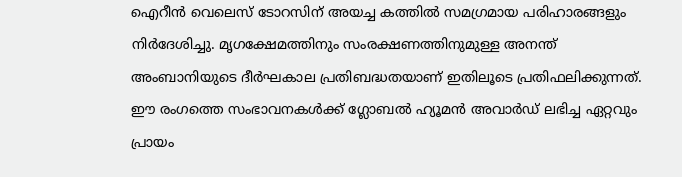ഐറീൻ വെലെസ് ടോറസിന് അയച്ച കത്തിൽ സമഗ്രമായ പരിഹാരങ്ങളും നിർദേശിച്ചു. മൃഗക്ഷേമത്തിനും സംരക്ഷണത്തിനുമുള്ള അനന്ത് അംബാനിയുടെ ദീർഘകാല പ്രതിബദ്ധതയാണ് ഇതിലൂടെ പ്രതിഫലിക്കുന്നത്. ഈ രംഗത്തെ സംഭാവനകൾക്ക് ഗ്ലോബൽ ഹ്യൂമൻ അവാർഡ് ലഭിച്ച ഏറ്റവും പ്രായം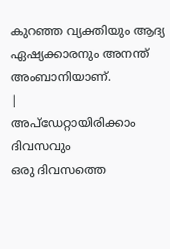കുറഞ്ഞ വ്യക്തിയും ആദ്യ ഏഷ്യക്കാരനും അനന്ത് അംബാനിയാണ്.
|
അപ്ഡേറ്റായിരിക്കാം ദിവസവും
ഒരു ദിവസത്തെ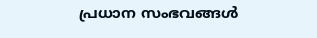പ്രധാന സംഭവങ്ങൾ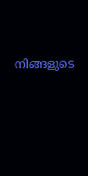നിങ്ങളുടെ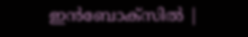ഇൻബോക്സിൽ |